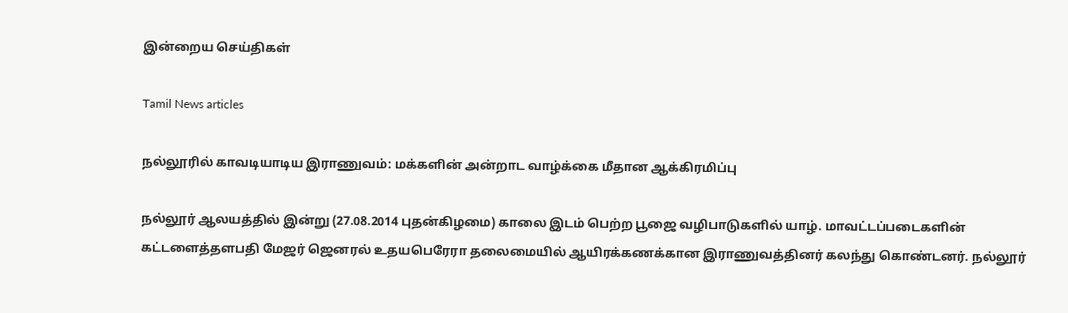இன்றைய செய்திகள்

Tamil News articles

நல்லூரில் காவடியாடிய இராணுவம்: மக்களின் அன்றாட வாழ்க்கை மீதான ஆக்கிரமிப்பு

நல்லூர் ஆலயத்தில் இன்று (27.08.2014 புதன்கிழமை) காலை இடம் பெற்ற பூஜை வழிபாடுகளில் யாழ். மாவட்டப்படைகளின் கட்டளைத்தளபதி மேஜர் ஜெனரல் உதயபெரேரா தலைமையில் ஆயிரக்கணக்கான இராணுவத்தினர் கலந்து கொண்டனர். நல்லூர்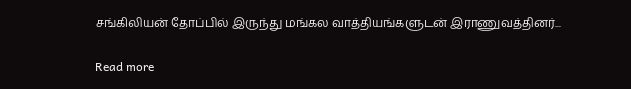சங்கிலியன் தோப்பில் இருந்து மங்கல வாத்தியங்களுடன் இராணுவத்தினர்...

Read more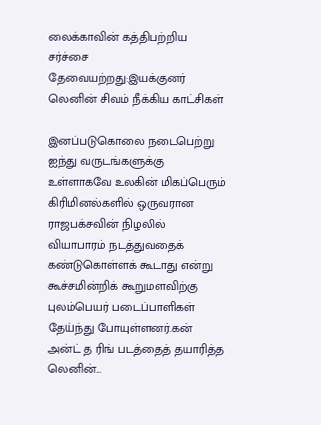லைக்காவின் கத்திபற்றிய சர்ச்சை தேவையற்றது:இயக்குனர் லெனின் சிவம் நீக்கிய காட்சிகள்

இனப்படுகொலை நடைபெற்று ஐந்து வருடங்களுக்கு உள்ளாகவே உலகின் மிகப்பெரும் கிரிமினல்களில் ஒருவரான ராஜபக்சவின் நிழலில் வியாபாரம் நடத்துவதைக் கண்டுகொள்ளக் கூடாது என்று கூச்சமின்றிக் கூறுமளவிற்கு புலம்பெயர் படைப்பாளிகள் தேய்ந்து போயுள்ளனர்.கன் அன்ட் த ரிங் படத்தைத் தயாரித்த லெனின்...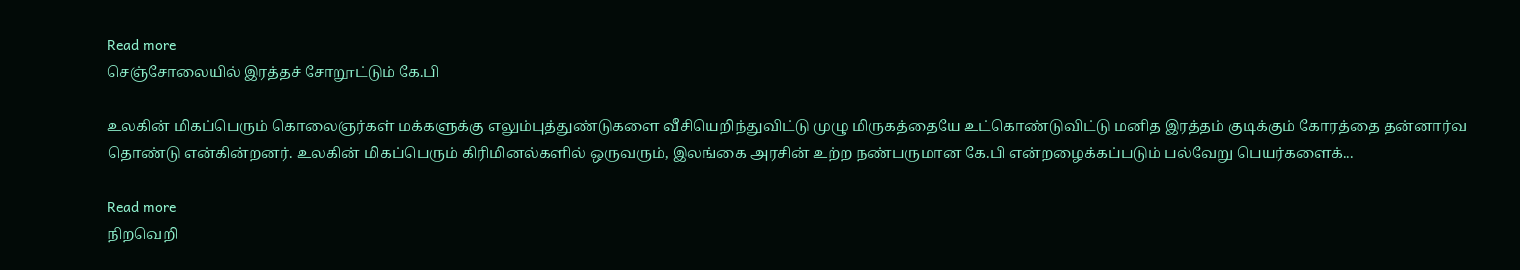Read more
செஞ்சோலையில் இரத்தச் சோறூட்டும் கே.பி

உலகின் மிகப்பெரும் கொலைஞர்கள் மக்களுக்கு எலும்புத்துண்டுகளை வீசியெறிந்துவிட்டு முழு மிருகத்தையே உட்கொண்டுவிட்டு மனித இரத்தம் குடிக்கும் கோரத்தை தன்னார்வ தொண்டு என்கின்றனர். உலகின் மிகப்பெரும் கிரிமினல்களில் ஒருவரும், இலங்கை அரசின் உற்ற நண்பருமான கே.பி என்றழைக்கப்படும் பல்வேறு பெயர்களைக்...

Read more
நிறவெறி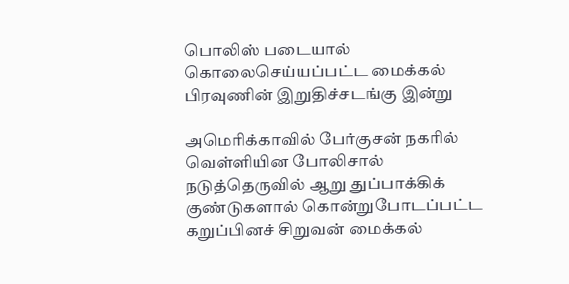பொலிஸ் படையால் கொலைசெய்யப்பட்ட மைக்கல் பிரவுணின் இறுதிச்சடங்கு இன்று

அமெரிக்காவில் பேர்குசன் நகரில் வெள்ளியின போலிசால் நடுத்தெருவில் ஆறு துப்பாக்கிக் குண்டுகளால் கொன்றுபோடப்பட்ட கறுப்பினச் சிறுவன் மைக்கல்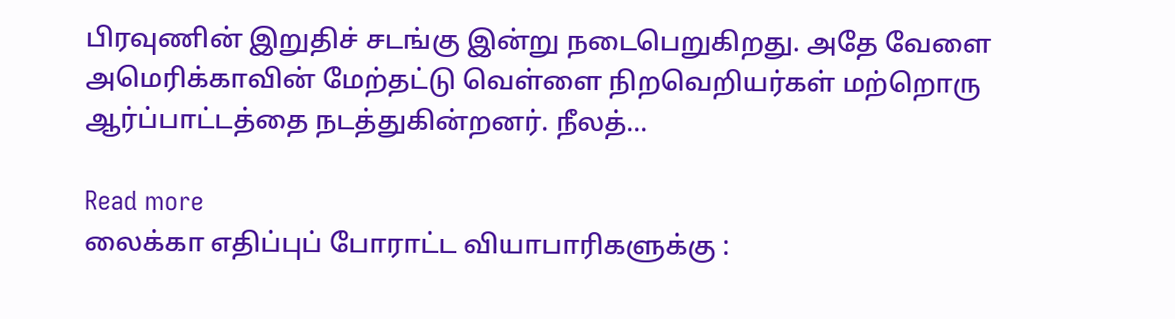பிரவுணின் இறுதிச் சடங்கு இன்று நடைபெறுகிறது. அதே வேளை அமெரிக்காவின் மேற்தட்டு வெள்ளை நிறவெறியர்கள் மற்றொரு ஆர்ப்பாட்டத்தை நடத்துகின்றனர். நீலத்...

Read more
லைக்கா எதிப்புப் போராட்ட வியாபாரிகளுக்கு :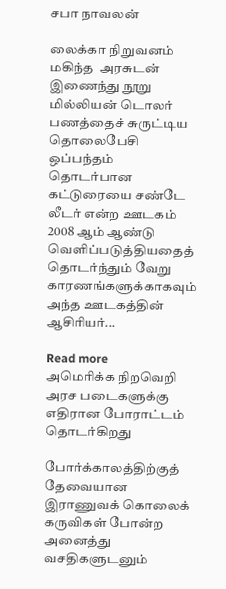சபா நாவலன்

லைக்கா நிறுவனம் மகிந்த  அரசுடன் இணைந்து நூறு மில்லியன் டொலர் பணத்தைச் சுருட்டிய தொலைபேசி ஒப்பந்தம் தொடர்பான கட்டுரையை சண்டே லீடர் என்ற ஊடகம் 2008 ஆம் ஆண்டு வெளிப்படுத்தியதைத் தொடர்ந்தும் வேறு காரணங்களுக்காகவும் அந்த ஊடகத்தின் ஆசிரியர்...

Read more
அமெரிக்க நிறவெறி அரச படைகளுக்கு எதிரான போராட்டம் தொடர்கிறது

போர்க்காலத்திற்குத் தேவையான இராணுவக் கொலைக் கருவிகள் போன்ற அனைத்து வசதிகளுடனும்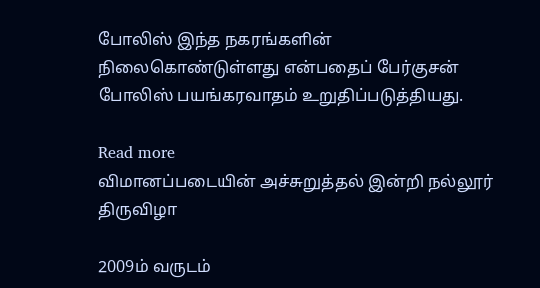போலிஸ் இந்த நகரங்களின் நிலைகொண்டுள்ளது என்பதைப் பேர்குசன் போலிஸ் பயங்கரவாதம் உறுதிப்படுத்தியது.

Read more
விமானப்படையின் அச்சுறுத்தல் இன்றி நல்லூர் திருவிழா

2009ம் வருடம்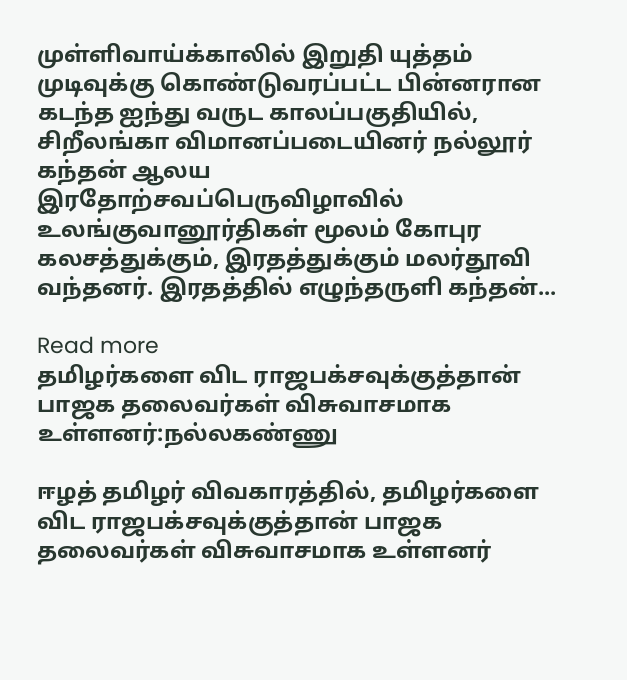முள்ளிவாய்க்காலில் இறுதி யுத்தம் முடிவுக்கு கொண்டுவரப்பட்ட பின்னரான கடந்த ஐந்து வருட காலப்பகுதியில், சிறீலங்கா விமானப்படையினர் நல்லூர் கந்தன் ஆலய இரதோற்சவப்பெருவிழாவில் உலங்குவானூர்திகள் மூலம் கோபுர கலசத்துக்கும், இரதத்துக்கும் மலர்தூவி வந்தனர். இரதத்தில் எழுந்தருளி கந்தன்...

Read more
தமிழர்களை விட ராஜபக்சவுக்குத்தான் பாஜக தலைவர்கள் விசுவாசமாக உள்ளனர்:நல்லகண்ணு

ஈழத் தமிழர் விவகாரத்தில், தமிழர்களை விட ராஜபக்சவுக்குத்தான் பாஜக தலைவர்கள் விசுவாசமாக உள்ளனர்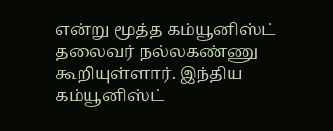என்று மூத்த கம்யூனிஸ்ட் தலைவர் நல்லகண்ணு கூறியுள்ளார். இந்திய கம்யூனிஸ்ட்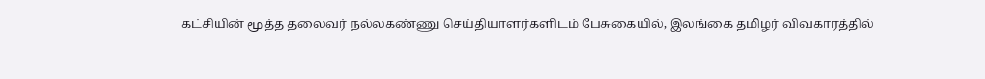கட்சியின் மூத்த தலைவர் நல்லகண்ணு செய்தியாளர்களிடம் பேசுகையில், இலங்கை தமிழர் விவகாரத்தில்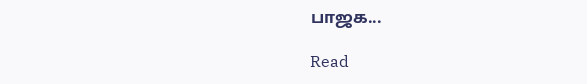பாஜக...

Read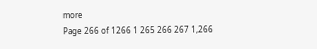more
Page 266 of 1266 1 265 266 267 1,266